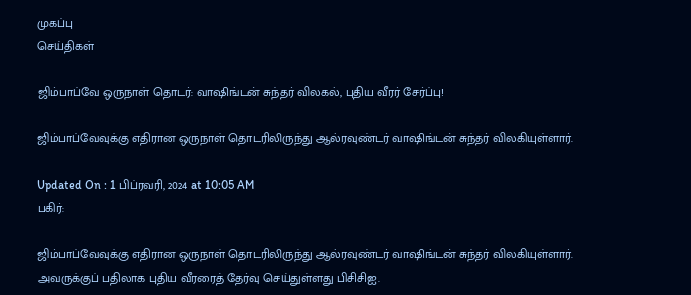முகப்பு
செய்திகள்

ஜிம்பாப்வே ஒருநாள் தொடர்: வாஷிங்டன் சுந்தர் விலகல், புதிய வீரர் சேர்ப்பு!

ஜிம்பாப்வேவுக்கு எதிரான ஒருநாள் தொடரிலிருந்து ஆல்ரவுண்டர் வாஷிங்டன் சுந்தர் விலகியுள்ளார்.

Updated On : 1 பிப்ரவரி, 2024 at 10:05 AM
பகிர்:

ஜிம்பாப்வேவுக்கு எதிரான ஒருநாள் தொடரிலிருந்து ஆல்ரவுண்டர் வாஷிங்டன் சுந்தர் விலகியுள்ளார். அவருக்குப் பதிலாக புதிய வீரரைத் தேர்வு செய்துள்ளது பிசிசிஐ.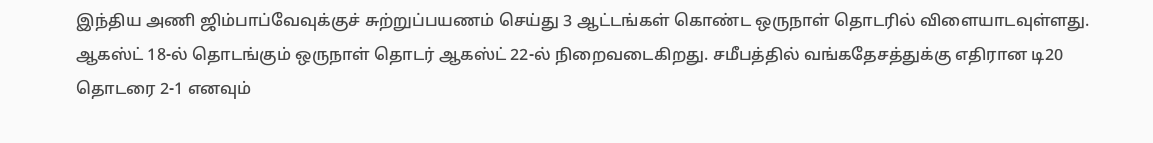இந்திய அணி ஜிம்பாப்வேவுக்குச் சுற்றுப்பயணம் செய்து 3 ஆட்டங்கள் கொண்ட ஒருநாள் தொடரில் விளையாடவுள்ளது. ஆகஸ்ட் 18-ல் தொடங்கும் ஒருநாள் தொடர் ஆகஸ்ட் 22-ல் நிறைவடைகிறது. சமீபத்தில் வங்கதேசத்துக்கு எதிரான டி20 தொடரை 2-1 எனவும்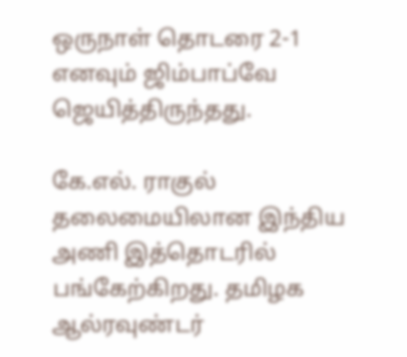ஒருநாள் தொடரை 2-1 எனவும் ஜிம்பாப்வே ஜெயித்திருந்தது.

கே.எல். ராகுல் தலைமையிலான இந்திய அணி இத்தொடரில் பங்கேற்கிறது. தமிழக ஆல்ரவுண்டர்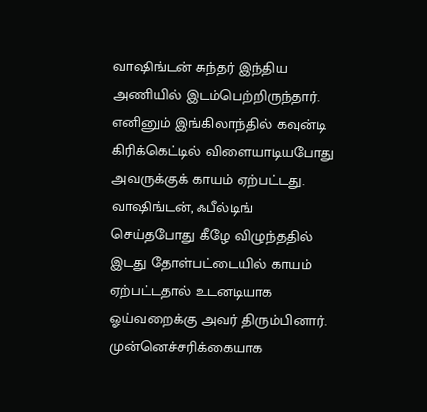வாஷிங்டன் சுந்தர் இந்திய அணியில் இடம்பெற்றிருந்தார். எனினும் இங்கிலாந்தில் கவுன்டி கிரிக்கெட்டில் விளையாடியபோது அவருக்குக் காயம் ஏற்பட்டது. வாஷிங்டன், ஃபீல்டிங் செய்தபோது கீழே விழுந்ததில் இடது தோள்பட்டையில் காயம் ஏற்பட்டதால் உடனடியாக ஓய்வறைக்கு அவர் திரும்பினார். முன்னெச்சரிக்கையாக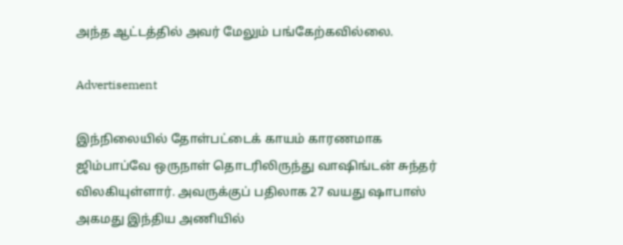அந்த ஆட்டத்தில் அவர் மேலும் பங்கேற்கவில்லை.

Advertisement

இந்நிலையில் தோள்பட்டைக் காயம் காரணமாக ஜிம்பாப்வே ஒருநாள் தொடரிலிருந்து வாஷிங்டன் சுந்தர் விலகியுள்ளார். அவருக்குப் பதிலாக 27 வயது ஷாபாஸ் அகமது இந்திய அணியில்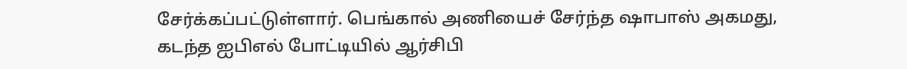சேர்க்கப்பட்டுள்ளார். பெங்கால் அணியைச் சேர்ந்த ஷாபாஸ் அகமது, கடந்த ஐபிஎல் போட்டியில் ஆர்சிபி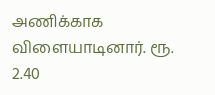அணிக்காக விளையாடினார். ரூ. 2.40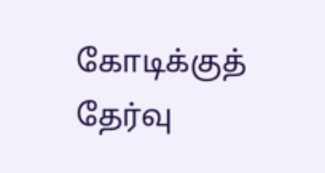கோடிக்குத் தேர்வு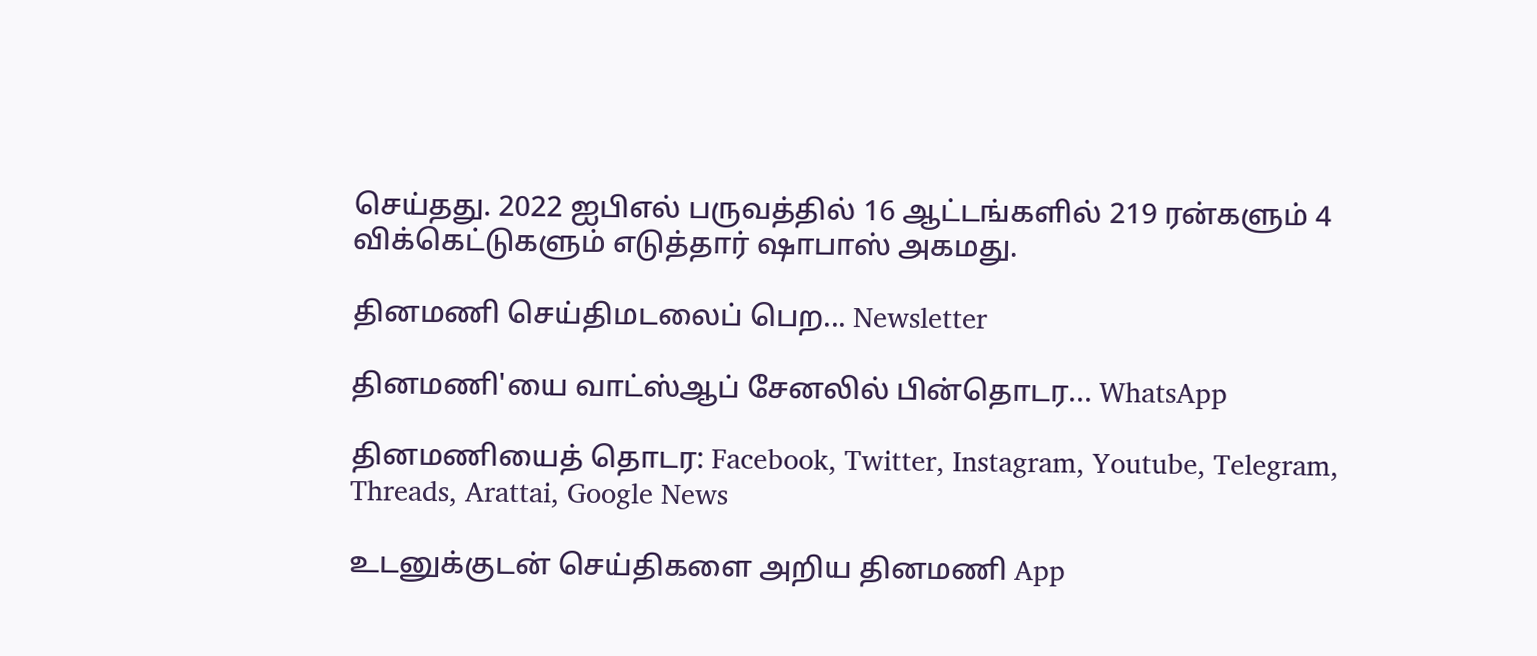செய்தது. 2022 ஐபிஎல் பருவத்தில் 16 ஆட்டங்களில் 219 ரன்களும் 4 விக்கெட்டுகளும் எடுத்தார் ஷாபாஸ் அகமது.

தினமணி செய்திமடலைப் பெற... Newsletter

தினமணி'யை வாட்ஸ்ஆப் சேனலில் பின்தொடர... WhatsApp

தினமணியைத் தொடர: Facebook, Twitter, Instagram, Youtube, Telegram, Threads, Arattai, Google News

உடனுக்குடன் செய்திகளை அறிய தினமணி App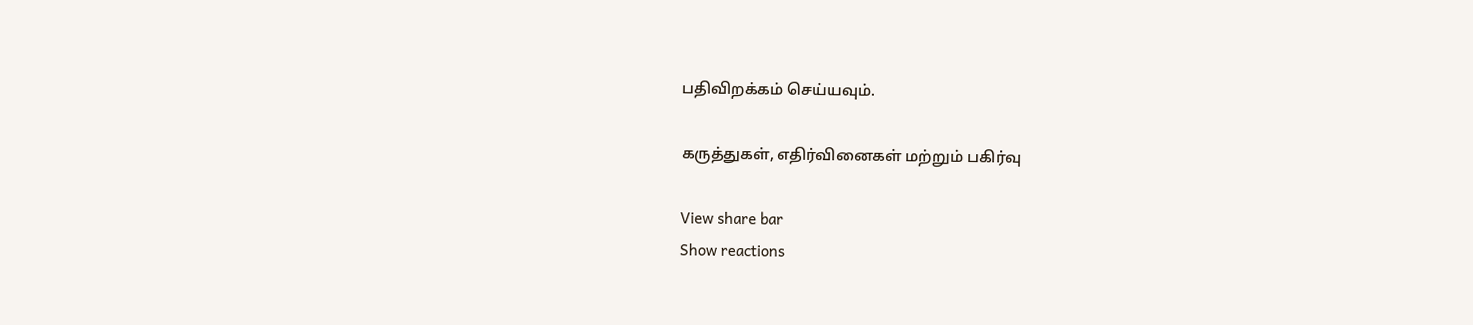பதிவிறக்கம் செய்யவும்.

கருத்துகள், எதிர்வினைகள் மற்றும் பகிர்வு

View share bar
Show reactions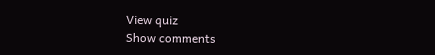View quiz
Show comments